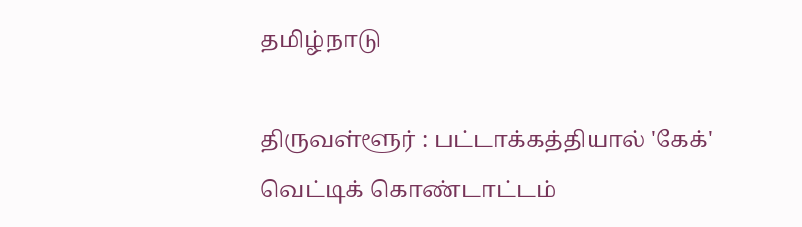தமிழ்நாடு

திருவள்ளூர் : பட்டாக்கத்தியால் 'கேக்' வெட்டிக் கொண்டாட்டம்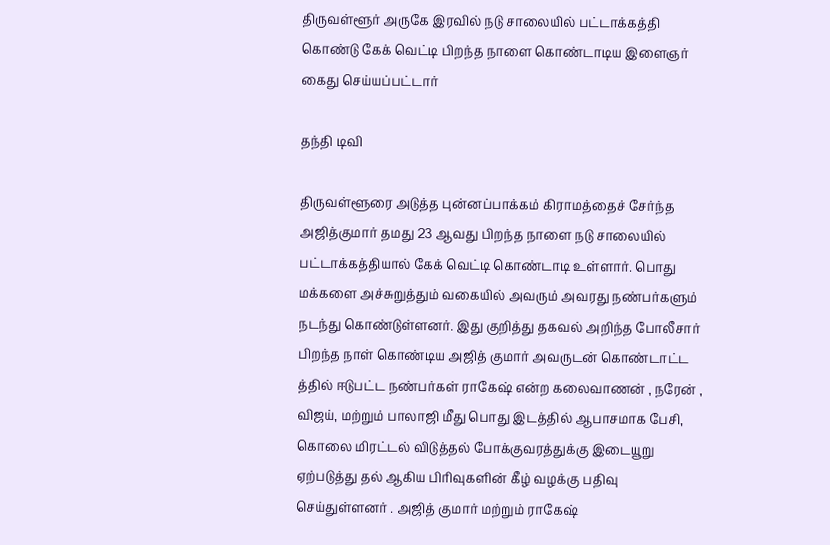திருவள்ளூர் அருகே இரவில் நடு சாலையில் பட்டாக்கத்தி கொண்டு கேக் வெட்டி பிறந்த நாளை கொண்டாடிய இளைஞர் கைது செய்யப்பட்டார்

தந்தி டிவி

திருவள்ளூரை அடுத்த புன்னப்பாக்கம் கிராமத்தைச் சேர்ந்த அஜித்குமார் தமது 23 ஆவது பிறந்த நாளை நடு சாலையில் பட்டாக்கத்தியால் கேக் வெட்டி கொண்டாடி உள்ளார். பொது மக்களை அச்சுறுத்தும் வகையில் அவரும் அவரது நண்பர்களும் நடந்து கொண்டுள்ளனர். இது குறித்து தகவல் அறிந்த போலீசார் பிறந்த நாள் கொண்டிய அஜித் குமார் அவருடன் கொண்டாட்ட த்தில் ஈடுபட்ட நண்பர்கள் ராகேஷ் என்ற கலைவாணன் , நரேன் , விஜய், மற்றும் பாலாஜி மீது பொது இடத்தில் ஆபாசமாக பேசி, கொலை மிரட்டல் விடுத்தல் போக்குவரத்துக்கு இடையூறு ஏற்படுத்து தல் ஆகிய பிரிவுகளின் கீழ் வழக்கு பதிவு செய்துள்ளனர் . அஜித் குமார் மற்றும் ராகேஷ்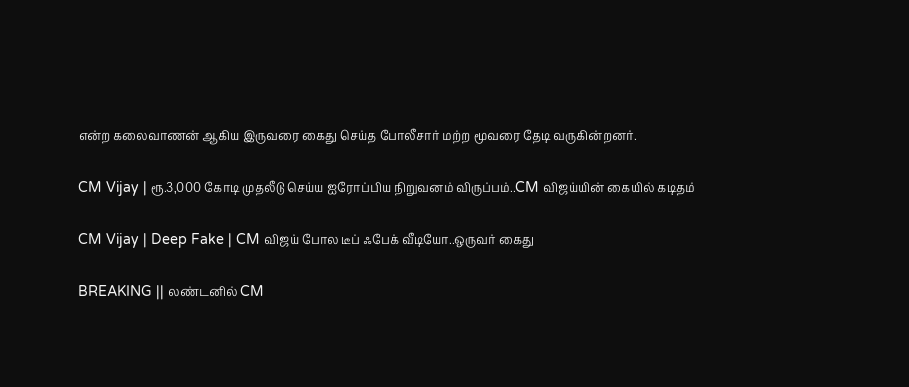என்ற கலைவாணன் ஆகிய இருவரை கைது செய்த போலீசார் மற்ற மூவரை தேடி வருகின்றனர்.

CM Vijay | ரூ.3,000 கோடி முதலீடு செய்ய ஐரோப்பிய நிறுவனம் விருப்பம்..CM விஜய்யின் கையில் கடிதம்

CM Vijay | Deep Fake | CM விஜய் போல டீப் ஃபேக் வீடியோ..ஒருவர் கைது

BREAKING || லண்டனில் CM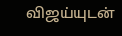விஜய்யுடன்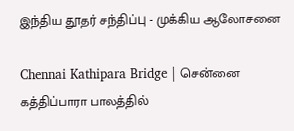இந்திய தூதர் சந்திப்பு - முக்கிய ஆலோசனை

Chennai Kathipara Bridge | சென்னை கத்திப்பாரா பாலத்தில்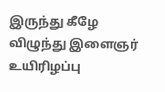இருந்து கீழே விழுந்து இளைஞர் உயிரிழப்பு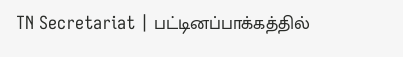TN Secretariat | பட்டினப்பாக்கத்தில்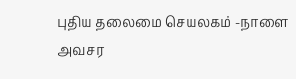புதிய தலைமை செயலகம் -நாளை அவசர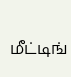மீட்டிங்